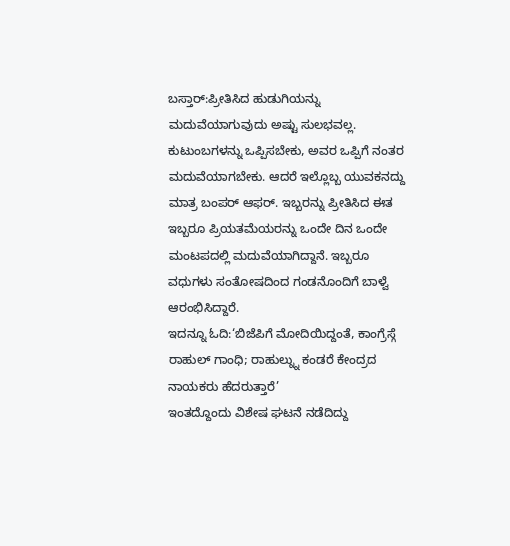ಬಸ್ತಾರ್:ಪ್ರೀತಿಸಿದ ಹುಡುಗಿಯನ್ನು ಮದುವೆಯಾಗುವುದು ಅಷ್ಟು ಸುಲಭವಲ್ಲ. ಕುಟುಂಬಗಳನ್ನು ಒಪ್ಪಿಸಬೇಕು, ಅವರ ಒಪ್ಪಿಗೆ ನಂತರ ಮದುವೆಯಾಗಬೇಕು. ಆದರೆ ಇಲ್ಲೊಬ್ಬ ಯುವಕನದ್ದು ಮಾತ್ರ ಬಂಪರ್ ಆಫರ್. ಇಬ್ಬರನ್ನು ಪ್ರೀತಿಸಿದ ಈತ ಇಬ್ಬರೂ ಪ್ರಿಯತಮೆಯರನ್ನು ಒಂದೇ ದಿನ ಒಂದೇ ಮಂಟಪದಲ್ಲಿ ಮದುವೆಯಾಗಿದ್ದಾನೆ. ಇಬ್ಬರೂ ವಧುಗಳು ಸಂತೋಷದಿಂದ ಗಂಡನೊಂದಿಗೆ ಬಾಳ್ವೆ ಆರಂಭಿಸಿದ್ದಾರೆ.
ಇದನ್ನೂ ಓದಿ:‘ಬಿಜೆಪಿಗೆ ಮೋದಿಯಿದ್ದಂತೆ, ಕಾಂಗ್ರೆಸ್ಗೆ ರಾಹುಲ್ ಗಾಂಧಿ; ರಾಹುಲ್ನ್ನು ಕಂಡರೆ ಕೇಂದ್ರದ ನಾಯಕರು ಹೆದರುತ್ತಾರೆ’
ಇಂತದ್ದೊಂದು ವಿಶೇಷ ಘಟನೆ ನಡೆದಿದ್ದು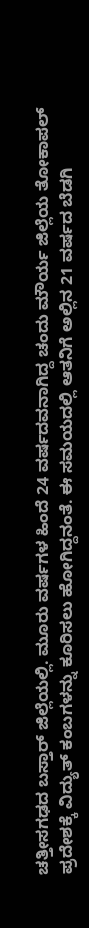ಚತ್ತೀಸಗಢದ ಬಸ್ತಾರ್ ಜಿಲ್ಲೆಯಲ್ಲಿ. ಮೂರು ವರ್ಷಗಳ ಹಿಂದೆ 24 ವರ್ಷದವನಾಗಿದ್ದ ಚಂದು ಮೌರ್ಯ ಜಿಲ್ಲೆಯ ತೋಕಾಪಲ್ ಪ್ರದೇಶಕ್ಕೆ ವಿದ್ಯುತ್ ಕಂಬಗಳನ್ನು ಕೂರಿಸಲು ಹೋಗಿದ್ದನಂತೆ. ಈ ಸಮಯದಲ್ಲಿ ಆತನಿಗೆ ಅಲ್ಲಿನ 21 ವರ್ಷದ ಬೆಡಗಿ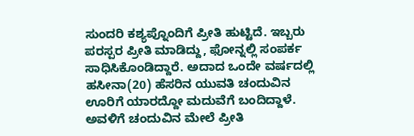ಸುಂದರಿ ಕಶ್ಯಪ್ನೊಂದಿಗೆ ಪ್ರೀತಿ ಹುಟ್ಟಿದೆ. ಇಬ್ಬರು ಪರಸ್ಪರ ಪ್ರೀತಿ ಮಾಡಿದ್ದು, ಫೋನ್ನಲ್ಲಿ ಸಂಪರ್ಕ ಸಾಧಿಸಿಕೊಂಡಿದ್ದಾರೆ. ಅದಾದ ಒಂದೇ ವರ್ಷದಲ್ಲಿ ಹಸೀನಾ(20) ಹೆಸರಿನ ಯುವತಿ ಚಂದುವಿನ ಊರಿಗೆ ಯಾರದ್ದೋ ಮದುವೆಗೆ ಬಂದಿದ್ದಾಳೆ. ಅವಳಿಗೆ ಚಂದುವಿನ ಮೇಲೆ ಪ್ರೀತಿ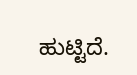ಹುಟ್ಟಿದೆ.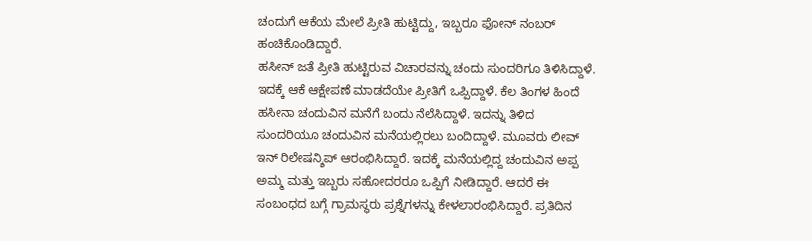ಚಂದುಗೆ ಆಕೆಯ ಮೇಲೆ ಪ್ರೀತಿ ಹುಟ್ಟಿದ್ದು, ಇಬ್ಬರೂ ಫೋನ್ ನಂಬರ್ ಹಂಚಿಕೊಂಡಿದ್ದಾರೆ.
ಹಸೀನ್ ಜತೆ ಪ್ರೀತಿ ಹುಟ್ಟಿರುವ ವಿಚಾರವನ್ನು ಚಂದು ಸುಂದರಿಗೂ ತಿಳಿಸಿದ್ದಾಳೆ. ಇದಕ್ಕೆ ಆಕೆ ಆಕ್ಷೇಪಣೆ ಮಾಡದೆಯೇ ಪ್ರೀತಿಗೆ ಒಪ್ಪಿದ್ದಾಳೆ. ಕೆಲ ತಿಂಗಳ ಹಿಂದೆ ಹಸೀನಾ ಚಂದುವಿನ ಮನೆಗೆ ಬಂದು ನೆಲೆಸಿದ್ದಾಳೆ. ಇದನ್ನು ತಿಳಿದ ಸುಂದರಿಯೂ ಚಂದುವಿನ ಮನೆಯಲ್ಲಿರಲು ಬಂದಿದ್ದಾಳೆ. ಮೂವರು ಲೀವ್ ಇನ್ ರಿಲೇಷನ್ಶಿಪ್ ಆರಂಭಿಸಿದ್ದಾರೆ. ಇದಕ್ಕೆ ಮನೆಯಲ್ಲಿದ್ದ ಚಂದುವಿನ ಅಪ್ಪ ಅಮ್ಮ ಮತ್ತು ಇಬ್ಬರು ಸಹೋದರರೂ ಒಪ್ಪಿಗೆ ನೀಡಿದ್ದಾರೆ. ಆದರೆ ಈ ಸಂಬಂಧದ ಬಗ್ಗೆ ಗ್ರಾಮಸ್ಥರು ಪ್ರಶ್ನೆಗಳನ್ನು ಕೇಳಲಾರಂಭಿಸಿದ್ದಾರೆ. ಪ್ರತಿದಿನ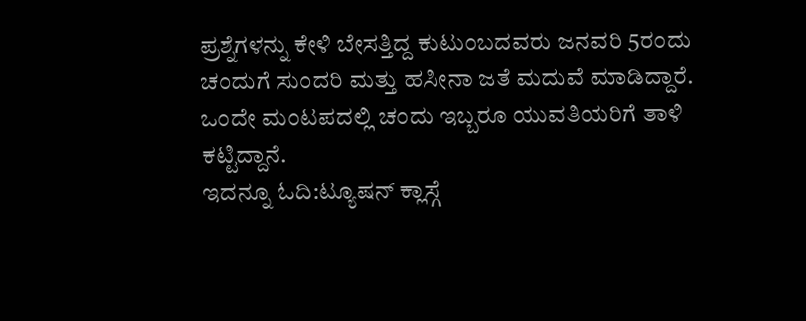ಪ್ರಶ್ನೆಗಳನ್ನು ಕೇಳಿ ಬೇಸತ್ತಿದ್ದ ಕುಟುಂಬದವರು ಜನವರಿ 5ರಂದು ಚಂದುಗೆ ಸುಂದರಿ ಮತ್ತು ಹಸೀನಾ ಜತೆ ಮದುವೆ ಮಾಡಿದ್ದಾರೆ. ಒಂದೇ ಮಂಟಪದಲ್ಲಿ ಚಂದು ಇಬ್ಬರೂ ಯುವತಿಯರಿಗೆ ತಾಳಿ ಕಟ್ಟಿದ್ದಾನೆ.
ಇದನ್ನೂ ಓದಿ:ಟ್ಯೂಷನ್ ಕ್ಲಾಸ್ಗೆ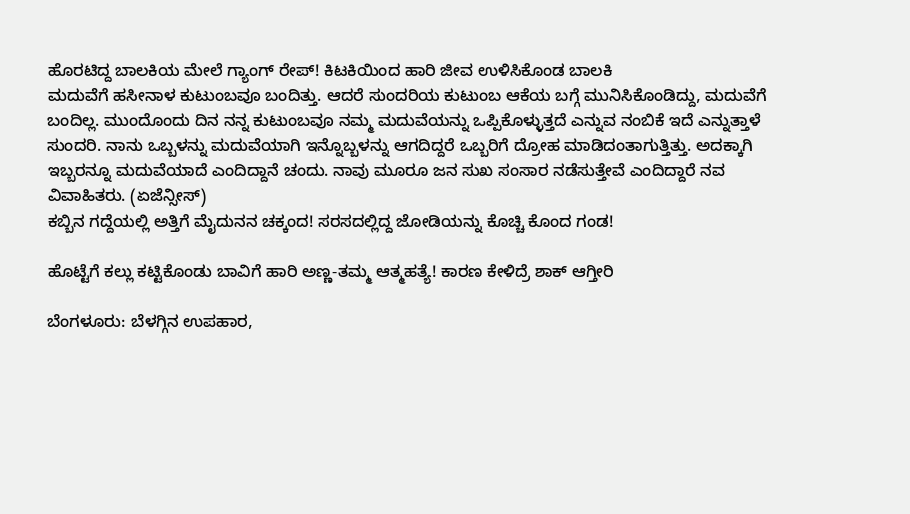ಹೊರಟಿದ್ದ ಬಾಲಕಿಯ ಮೇಲೆ ಗ್ಯಾಂಗ್ ರೇಪ್! ಕಿಟಕಿಯಿಂದ ಹಾರಿ ಜೀವ ಉಳಿಸಿಕೊಂಡ ಬಾಲಕಿ
ಮದುವೆಗೆ ಹಸೀನಾಳ ಕುಟುಂಬವೂ ಬಂದಿತ್ತು. ಆದರೆ ಸುಂದರಿಯ ಕುಟುಂಬ ಆಕೆಯ ಬಗ್ಗೆ ಮುನಿಸಿಕೊಂಡಿದ್ದು, ಮದುವೆಗೆ ಬಂದಿಲ್ಲ. ಮುಂದೊಂದು ದಿನ ನನ್ನ ಕುಟುಂಬವೂ ನಮ್ಮ ಮದುವೆಯನ್ನು ಒಪ್ಪಿಕೊಳ್ಳುತ್ತದೆ ಎನ್ನುವ ನಂಬಿಕೆ ಇದೆ ಎನ್ನುತ್ತಾಳೆ ಸುಂದರಿ. ನಾನು ಒಬ್ಬಳನ್ನು ಮದುವೆಯಾಗಿ ಇನ್ನೊಬ್ಬಳನ್ನು ಆಗದಿದ್ದರೆ ಒಬ್ಬರಿಗೆ ದ್ರೋಹ ಮಾಡಿದಂತಾಗುತ್ತಿತ್ತು. ಅದಕ್ಕಾಗಿ ಇಬ್ಬರನ್ನೂ ಮದುವೆಯಾದೆ ಎಂದಿದ್ದಾನೆ ಚಂದು. ನಾವು ಮೂರೂ ಜನ ಸುಖ ಸಂಸಾರ ನಡೆಸುತ್ತೇವೆ ಎಂದಿದ್ದಾರೆ ನವ ವಿವಾಹಿತರು. (ಏಜೆನ್ಸೀಸ್)
ಕಬ್ಬಿನ ಗದ್ದೆಯಲ್ಲಿ ಅತ್ತಿಗೆ ಮೈದುನನ ಚಕ್ಕಂದ! ಸರಸದಲ್ಲಿದ್ದ ಜೋಡಿಯನ್ನು ಕೊಚ್ಚಿ ಕೊಂದ ಗಂಡ!

ಹೊಟ್ಟೆಗೆ ಕಲ್ಲು ಕಟ್ಟಿಕೊಂಡು ಬಾವಿಗೆ ಹಾರಿ ಅಣ್ಣ-ತಮ್ಮ ಆತ್ಮಹತ್ಯೆ! ಕಾರಣ ಕೇಳಿದ್ರೆ ಶಾಕ್ ಆಗ್ತೀರಿ

ಬೆಂಗಳೂರು: ಬೆಳಗ್ಗಿನ ಉಪಹಾರ,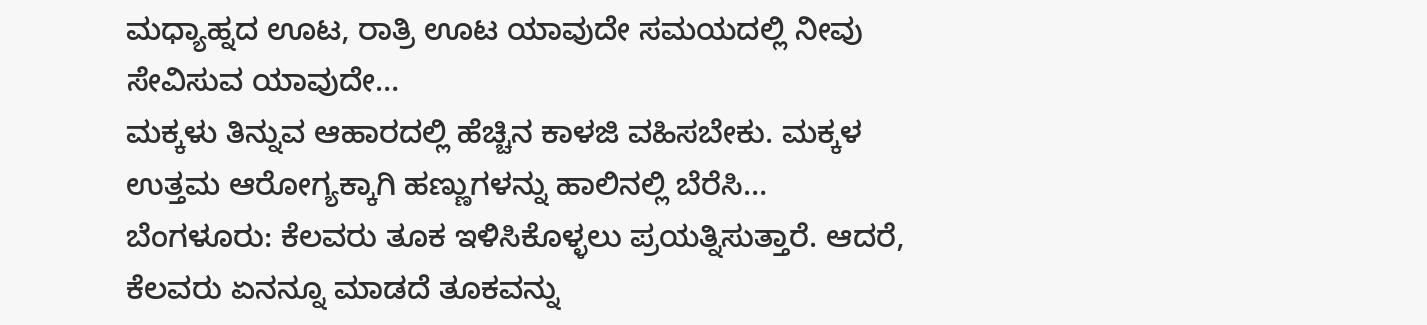ಮಧ್ಯಾಹ್ನದ ಊಟ, ರಾತ್ರಿ ಊಟ ಯಾವುದೇ ಸಮಯದಲ್ಲಿ ನೀವು ಸೇವಿಸುವ ಯಾವುದೇ…
ಮಕ್ಕಳು ತಿನ್ನುವ ಆಹಾರದಲ್ಲಿ ಹೆಚ್ಚಿನ ಕಾಳಜಿ ವಹಿಸಬೇಕು. ಮಕ್ಕಳ ಉತ್ತಮ ಆರೋಗ್ಯಕ್ಕಾಗಿ ಹಣ್ಣುಗಳನ್ನು ಹಾಲಿನಲ್ಲಿ ಬೆರೆಸಿ…
ಬೆಂಗಳೂರು: ಕೆಲವರು ತೂಕ ಇಳಿಸಿಕೊಳ್ಳಲು ಪ್ರಯತ್ನಿಸುತ್ತಾರೆ. ಆದರೆ, ಕೆಲವರು ಏನನ್ನೂ ಮಾಡದೆ ತೂಕವನ್ನು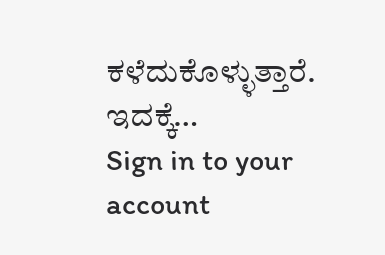ಕಳೆದುಕೊಳ್ಳುತ್ತಾರೆ. ಇದಕ್ಕೆ…
Sign in to your account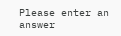Please enter an answer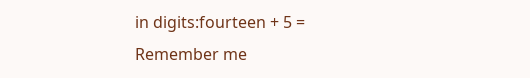in digits:fourteen + 5 =
Remember me